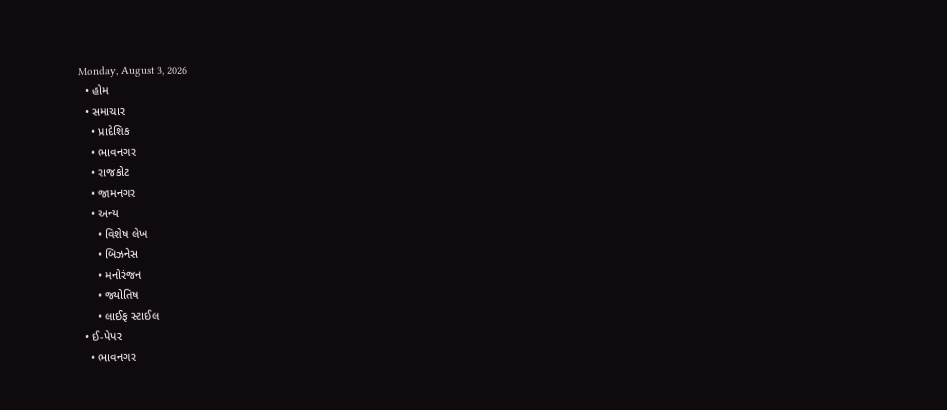Monday, August 3, 2026
  • હોમ
  • સમાચાર
    • પ્રાદેશિક
    • ભાવનગર
    • રાજકોટ
    • જામનગર
    • અન્ય
      • વિશેષ લેખ
      • બિઝનેસ
      • મનોરંજન
      • જ્યોતિષ
      • લાઈફ સ્ટાઈલ
  • ઈ-પેપર
    • ભાવનગર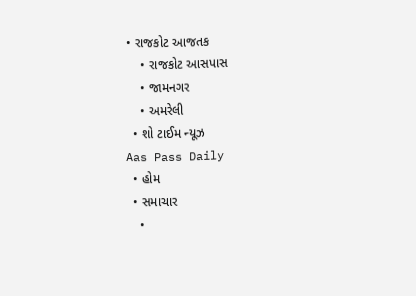• રાજકોટ આજતક
    • રાજકોટ આસપાસ
    • જામનગર
    • અમરેલી
  • શો ટાઈમ ન્યૂઝ
Aas Pass Daily
  • હોમ
  • સમાચાર
    •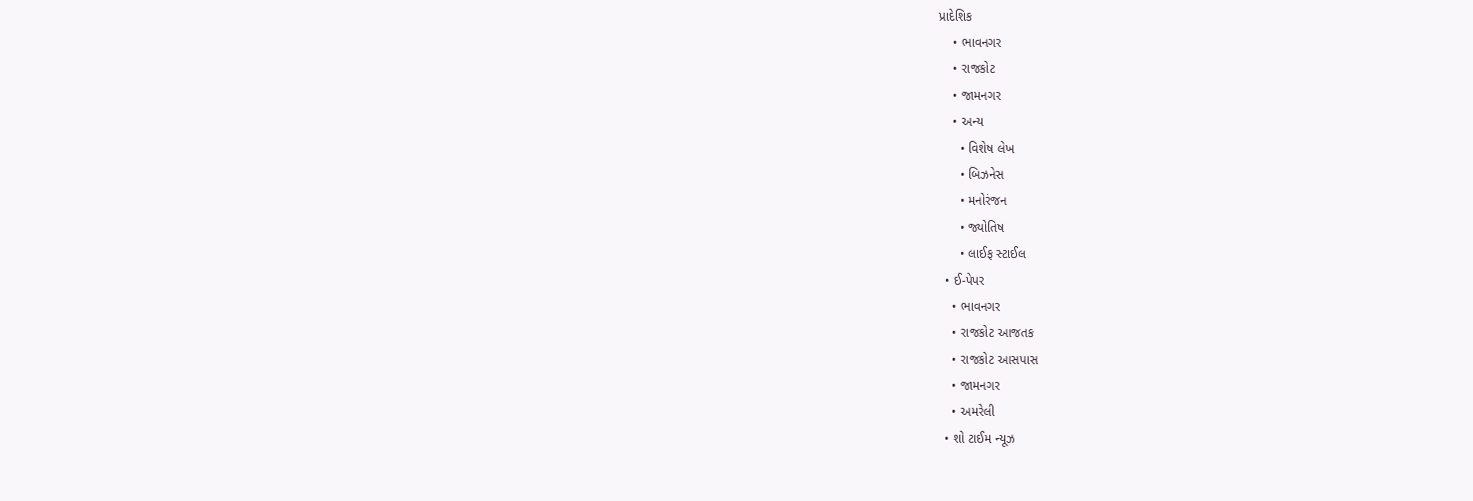પ્રાદેશિક
    • ભાવનગર
    • રાજકોટ
    • જામનગર
    • અન્ય
      • વિશેષ લેખ
      • બિઝનેસ
      • મનોરંજન
      • જ્યોતિષ
      • લાઈફ સ્ટાઈલ
  • ઈ-પેપર
    • ભાવનગર
    • રાજકોટ આજતક
    • રાજકોટ આસપાસ
    • જામનગર
    • અમરેલી
  • શો ટાઈમ ન્યૂઝ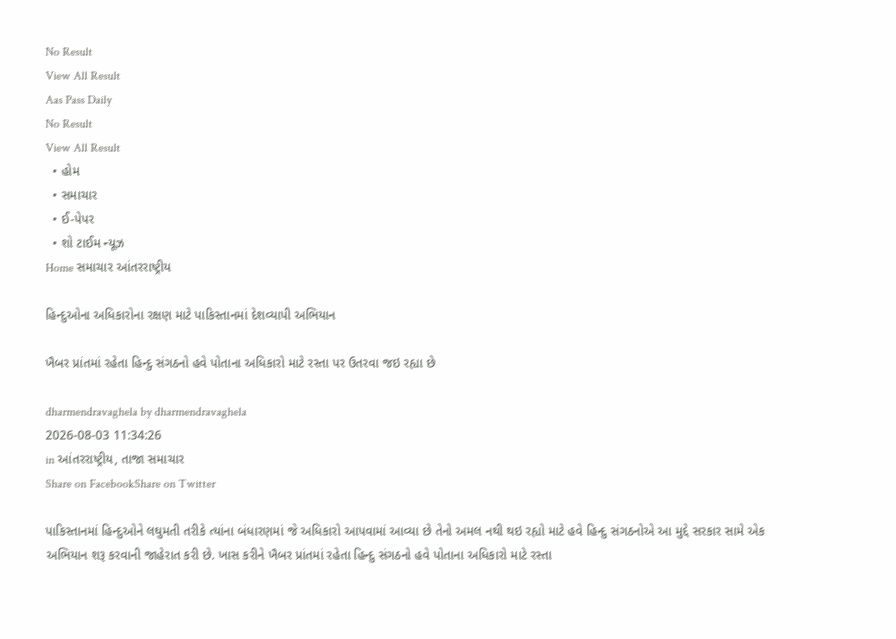No Result
View All Result
Aas Pass Daily
No Result
View All Result
  • હોમ
  • સમાચાર
  • ઈ-પેપર
  • શો ટાઈમ ન્યૂઝ
Home સમાચાર આંતરરાષ્ટ્રીય

હિન્દુઓના અધિકારોના રક્ષણ માટે પાકિસ્તાનમાં દેશવ્યાપી અભિયાન

ખૈબર પ્રાંતમાં રહેતા હિન્દુ સંગઠનો હવે પોતાના અધિકારો માટે રસ્તા પર ઉતરવા જઇ રહ્યા છે

dharmendravaghela by dharmendravaghela
2026-08-03 11:34:26
in આંતરરાષ્ટ્રીય, તાજા સમાચાર
Share on FacebookShare on Twitter

પાકિસ્તાનમાં હિન્દુઓને લઘુમતી તરીકે ત્યાંના બંધારણમાં જે અધિકારો આપવામાં આવ્યા છે તેનો અમલ નથી થઇ રહ્યો માટે હવે હિન્દુ સંગઠનોએ આ મુદ્દે સરકાર સામે એક અભિયાન શરૂ કરવાની જાહેરાત કરી છે. ખાસ કરીને ખૈબર પ્રાંતમાં રહેતા હિન્દુ સંગઠનો હવે પોતાના અધિકારો માટે રસ્તા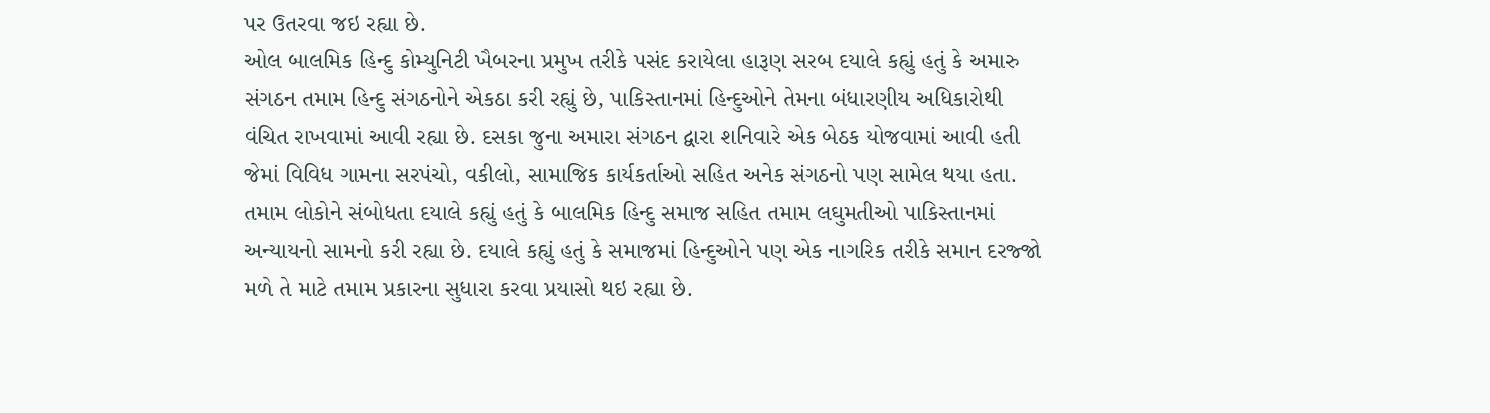પર ઉતરવા જઇ રહ્યા છે.
ઓલ બાલમિક હિન્દુ કોમ્યુનિટી ખૈબરના પ્રમુખ તરીકે પસંદ કરાયેલા હારૂણ સરબ દયાલે કહ્યું હતું કે અમારુ સંગઠન તમામ હિન્દુ સંગઠનોને એકઠા કરી રહ્યું છે, પાકિસ્તાનમાં હિન્દુઓને તેમના બંધારણીય અધિકારોથી વંચિત રાખવામાં આવી રહ્યા છે. દસકા જુના અમારા સંગઠન દ્વારા શનિવારે એક બેઠક યોજવામાં આવી હતી જેમાં વિવિધ ગામના સરપંચો, વકીલો, સામાજિક કાર્યકર્તાઓ સહિત અનેક સંગઠનો પણ સામેલ થયા હતા. તમામ લોકોને સંબોધતા દયાલે કહ્યું હતું કે બાલમિક હિન્દુ સમાજ સહિત તમામ લઘુમતીઓ પાકિસ્તાનમાં અન્યાયનો સામનો કરી રહ્યા છે. દયાલે કહ્યું હતું કે સમાજમાં હિન્દુઓને પણ એક નાગરિક તરીકે સમાન દરજ્જો મળે તે માટે તમામ પ્રકારના સુધારા કરવા પ્રયાસો થઇ રહ્યા છે.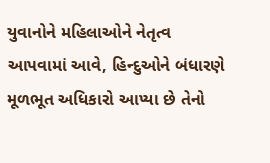યુવાનોને મહિલાઓને નેતૃત્વ આપવામાં આવે, હિન્દુઓને બંધારણે મૂળભૂત અધિકારો આપ્યા છે તેનો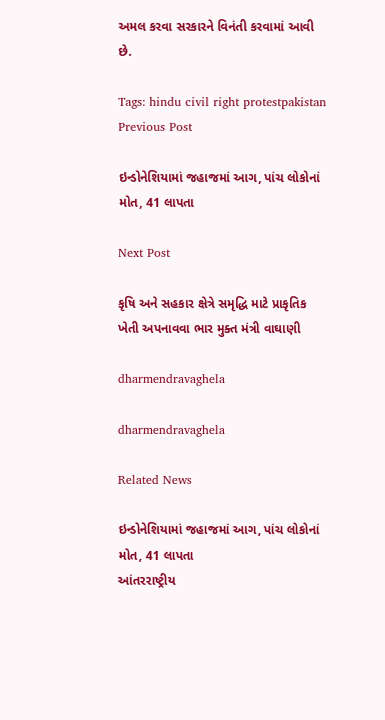અમલ કરવા સરકારને વિનંતી કરવામાં આવી છે.

Tags: hindu civil right protestpakistan
Previous Post

ઇન્ડોનેશિયામાં જહાજમાં આગ, પાંચ લોકોનાં મોત, 41 લાપતા

Next Post

કૃષિ અને સહકાર ક્ષેત્રે સમૃદ્ધિ માટે પ્રાકૃતિક ખેતી અપનાવવા ભાર મુક્ત મંત્રી વાઘાણી

dharmendravaghela

dharmendravaghela

Related News

ઇન્ડોનેશિયામાં જહાજમાં આગ, પાંચ લોકોનાં મોત, 41 લાપતા
આંતરરાષ્ટ્રીય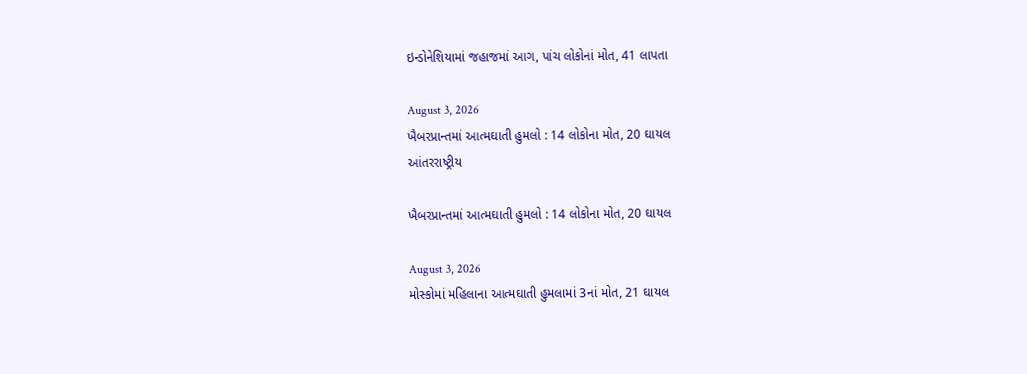ઇન્ડોનેશિયામાં જહાજમાં આગ, પાંચ લોકોનાં મોત, 41 લાપતા

August 3, 2026
ખૈબરપ્રાન્તમાં આત્મઘાતી હુમલો : 14 લોકોના મોત, 20 ઘાયલ
આંતરરાષ્ટ્રીય

ખૈબરપ્રાન્તમાં આત્મઘાતી હુમલો : 14 લોકોના મોત, 20 ઘાયલ

August 3, 2026
મોસ્કોમાં મહિલાના આત્મઘાતી હુમલામાં 3નાં મોત, 21 ઘાયલ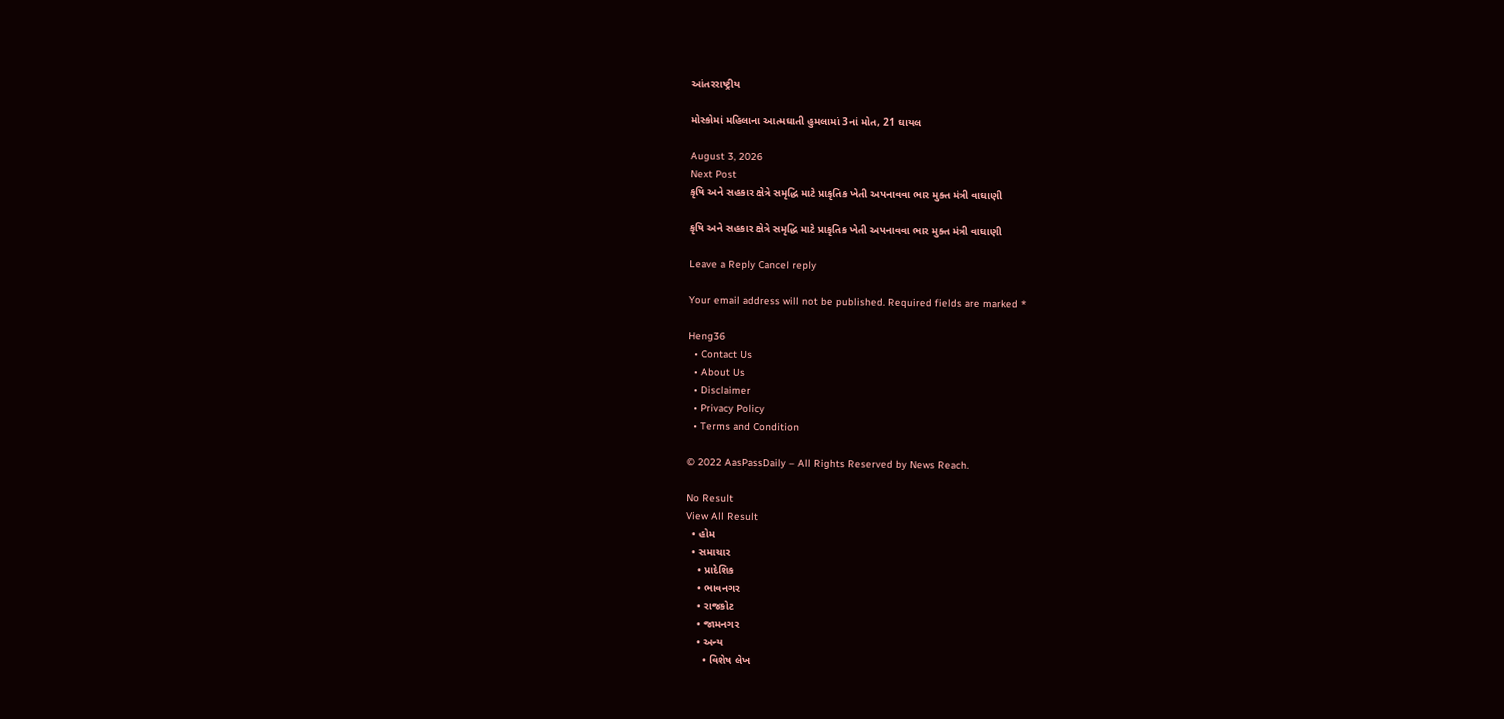આંતરરાષ્ટ્રીય

મોસ્કોમાં મહિલાના આત્મઘાતી હુમલામાં 3નાં મોત, 21 ઘાયલ

August 3, 2026
Next Post
કૃષિ અને સહકાર ક્ષેત્રે સમૃદ્ધિ માટે પ્રાકૃતિક ખેતી અપનાવવા ભાર મુક્ત મંત્રી વાઘાણી

કૃષિ અને સહકાર ક્ષેત્રે સમૃદ્ધિ માટે પ્રાકૃતિક ખેતી અપનાવવા ભાર મુક્ત મંત્રી વાઘાણી

Leave a Reply Cancel reply

Your email address will not be published. Required fields are marked *

Heng36
  • Contact Us
  • About Us
  • Disclaimer
  • Privacy Policy
  • Terms and Condition

© 2022 AasPassDaily – All Rights Reserved by News Reach.

No Result
View All Result
  • હોમ
  • સમાચાર
    • પ્રાદેશિક
    • ભાવનગર
    • રાજકોટ
    • જામનગર
    • અન્ય
      • વિશેષ લેખ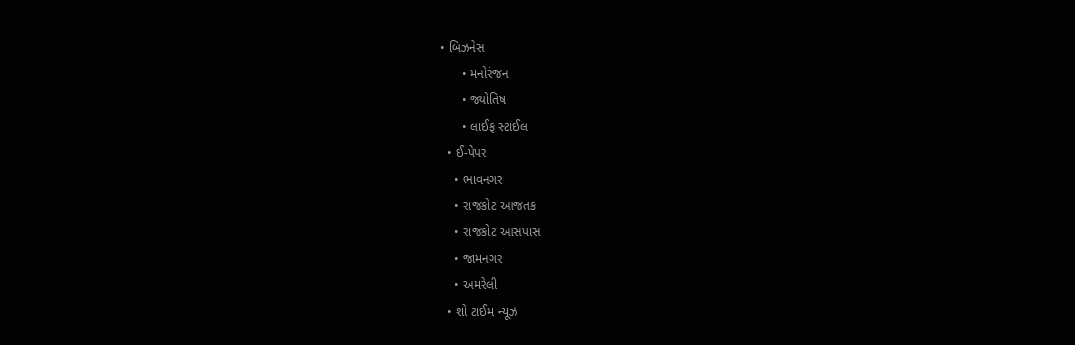• બિઝનેસ
      • મનોરંજન
      • જ્યોતિષ
      • લાઈફ સ્ટાઈલ
  • ઈ-પેપર
    • ભાવનગર
    • રાજકોટ આજતક
    • રાજકોટ આસપાસ
    • જામનગર
    • અમરેલી
  • શો ટાઈમ ન્યૂઝ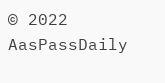© 2022 AasPassDaily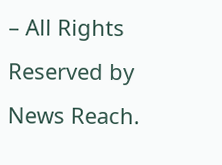– All Rights Reserved by News Reach.